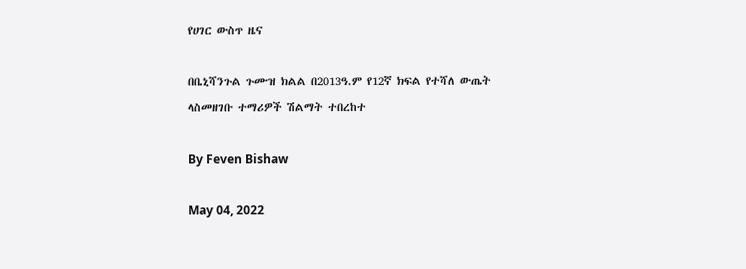የሀገር ውስጥ ዜና

በቤኒሻንጉል ጉሙዝ ክልል በ2013ዓ.ም የ12ኛ ክፍል የተሻለ ውጤት ላስመዘገቡ ተማሪዎች ሽልማት ተበረከተ

By Feven Bishaw

May 04, 2022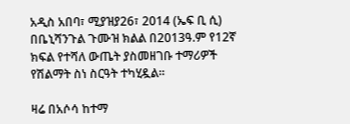አዲስ አበባ፣ ሚያዝያ26፣ 2014 (ኤፍ ቢ ሲ) በቤኒሻንጉል ጉሙዝ ክልል በ2013ዓ.ም የ12ኛ ክፍል የተሻለ ውጤት ያስመዘገቡ ተማሪዎች የሽልማት ስነ ስርዓት ተካሂዷል፡፡

ዛሬ በአሶሳ ከተማ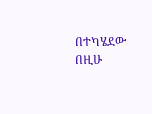በተካሄደው በዚሁ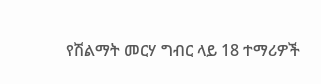የሽልማት መርሃ ግብር ላይ 18 ተማሪዎች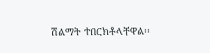ሽልማት ተበርክቶላቸዋል፡፡